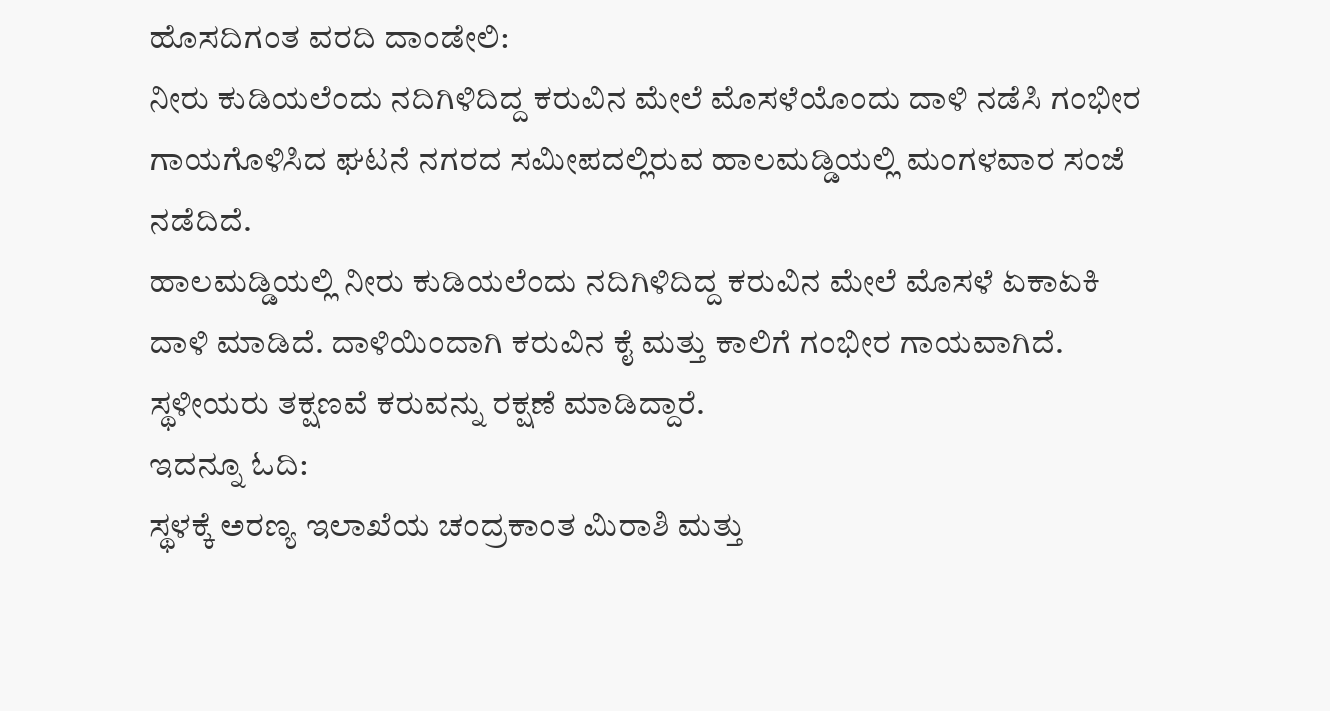ಹೊಸದಿಗಂತ ವರದಿ ದಾಂಡೇಲಿ:
ನೀರು ಕುಡಿಯಲೆಂದು ನದಿಗಿಳಿದಿದ್ದ ಕರುವಿನ ಮೇಲೆ ಮೊಸಳೆಯೊಂದು ದಾಳಿ ನಡೆಸಿ ಗಂಭೀರ ಗಾಯಗೊಳಿಸಿದ ಘಟನೆ ನಗರದ ಸಮೀಪದಲ್ಲಿರುವ ಹಾಲಮಡ್ಡಿಯಲ್ಲಿ ಮಂಗಳವಾರ ಸಂಜೆ ನಡೆದಿದೆ.
ಹಾಲಮಡ್ಡಿಯಲ್ಲಿ ನೀರು ಕುಡಿಯಲೆಂದು ನದಿಗಿಳಿದಿದ್ದ ಕರುವಿನ ಮೇಲೆ ಮೊಸಳೆ ಏಕಾಏಕಿ ದಾಳಿ ಮಾಡಿದೆ. ದಾಳಿಯಿಂದಾಗಿ ಕರುವಿನ ಕೈ ಮತ್ತು ಕಾಲಿಗೆ ಗಂಭೀರ ಗಾಯವಾಗಿದೆ. ಸ್ಥಳೀಯರು ತಕ್ಷಣವೆ ಕರುವನ್ನು ರಕ್ಷಣೆ ಮಾಡಿದ್ದಾರೆ.
ಇದನ್ನೂ ಓದಿ:
ಸ್ಥಳಕ್ಕೆ ಅರಣ್ಯ ಇಲಾಖೆಯ ಚಂದ್ರಕಾಂತ ಮಿರಾಶಿ ಮತ್ತು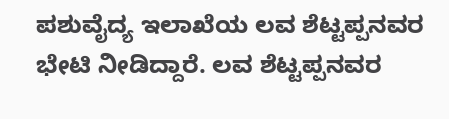ಪಶುವೈದ್ಯ ಇಲಾಖೆಯ ಲವ ಶೆಟ್ಟಪ್ಪನವರ ಭೇಟಿ ನೀಡಿದ್ದಾರೆ. ಲವ ಶೆಟ್ಟಪ್ಪನವರ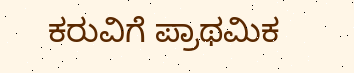ಕರುವಿಗೆ ಪ್ರಾಥಮಿಕ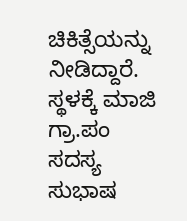ಚಿಕಿತ್ಸೆಯನ್ನು ನೀಡಿದ್ದಾರೆ. ಸ್ಥಳಕ್ಕೆ ಮಾಜಿ ಗ್ರಾ.ಪಂ ಸದಸ್ಯ ಸುಭಾಷ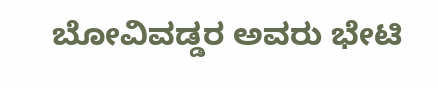ಬೋವಿವಡ್ಡರ ಅವರು ಭೇಟಿ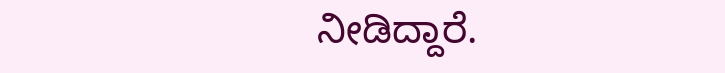ನೀಡಿದ್ದಾರೆ.